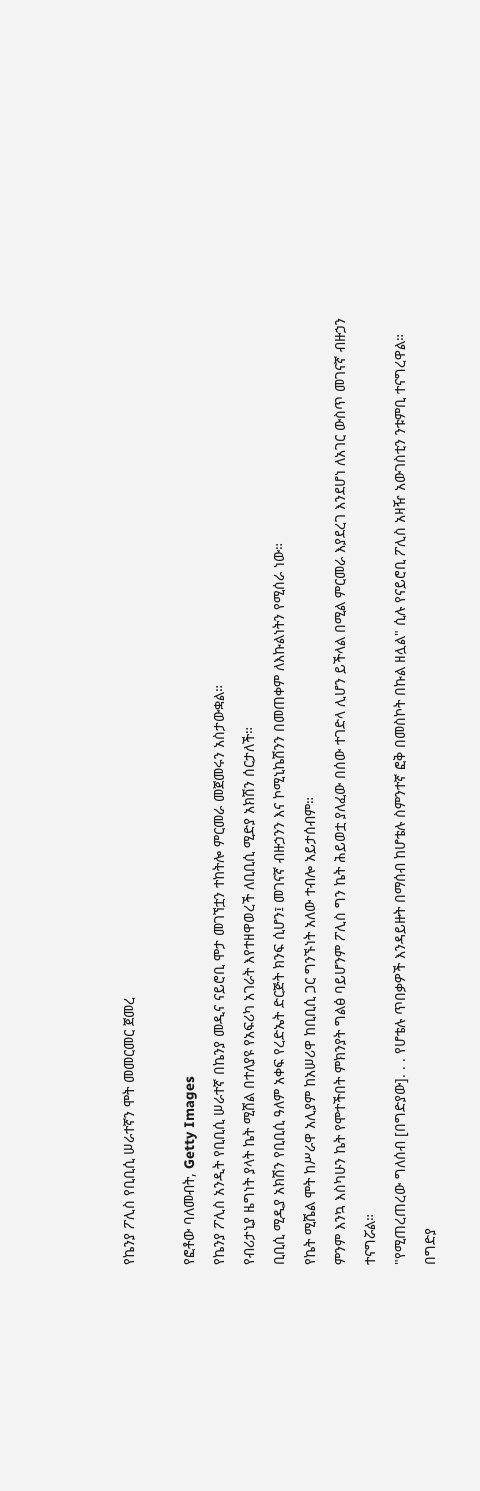የኬንያ ፖሊስ የቢቢሲ ሠራተኛን ሞት መመርመር ጀመረ

የፎቶው ባለመብት, Getty Images
የኬንያ ፖሊስ አንዲት የቢቢሲ ሠራተኛ በኬንያ መዲና ናይሮቢ ሞታ መገኘቷን ተከትሎ ምርመራ መጀመሩን አስታውቋል።
የብሪታኒያ ዜግነት ያላት ኬት ሚሸል በተለያዩ የአፍሪካ አገራት እየተዘዋወረች ለቢቢሲ ሚድያ አክሽን ሰርታለች።
ቢቢሲ ሚዲያ አክሽን የቢቢሲ ዓለም አቀፍ የረድኤት ድርጅት ክንፍ ሲሆን፤ መገናኛ ብዙኃንን እና ኮሚኒኬሽንን በመጠቀም ለእኩልነትን የሚሰራ ነው።
የኬት ሚሼል ሞት ከሥራዋ አሊያም ከአሠሪዋ ከቢቢሲ ጋር ግንኙነት አለው ተብሎ አይታሰብም።
ምንም እንኳ እስካሁን ኬት የሞተችበት ምክንያት ግልፅ ባይሆንም ፖሊስ ግን ኬት ሕይወቷ ያለፈው በሰው ተገድላ ሊሆን ይችላል በሚል ምርመራ እያደረገ እንደሆነ ለአገር ውስጥ መገናኛ ብዙኃን ተናግሯል።
"የሚጠረጠረው ግለሰብ [በግድያው]. . . የሆቴሉ ጥበቃዎች እንዳይዙት በማሰብ ከሆቴሉ ስምንተኛ ፎቅ በመስኮት በኩል ዘሏል" ሲሉ የናይሮቢ ፖሊስ አዛዥ አውገስቲን ንቱምቢ ተናግረዋል።
በግድያ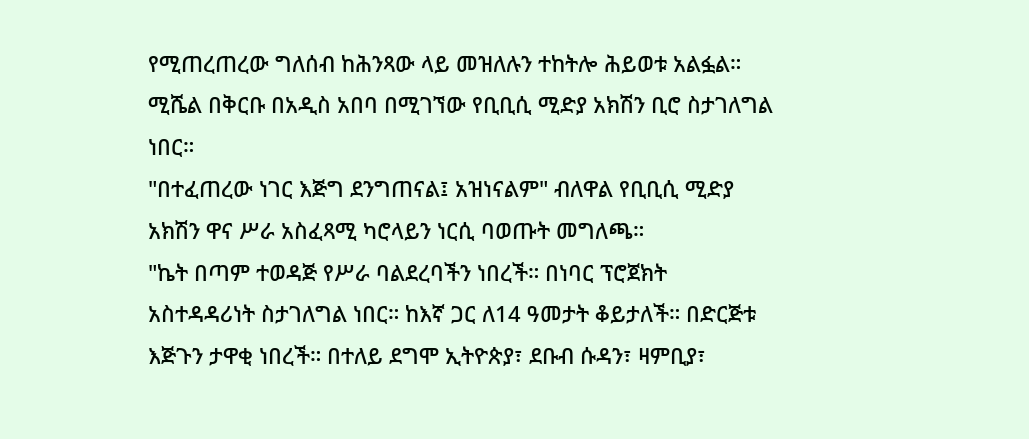የሚጠረጠረው ግለሰብ ከሕንጻው ላይ መዝለሉን ተከትሎ ሕይወቱ አልፏል።
ሚሼል በቅርቡ በአዲስ አበባ በሚገኘው የቢቢሲ ሚድያ አክሽን ቢሮ ስታገለግል ነበር።
"በተፈጠረው ነገር እጅግ ደንግጠናል፤ አዝነናልም" ብለዋል የቢቢሲ ሚድያ አክሽን ዋና ሥራ አስፈጻሚ ካሮላይን ነርሲ ባወጡት መግለጫ።
"ኬት በጣም ተወዳጅ የሥራ ባልደረባችን ነበረች። በነባር ፕሮጀክት አስተዳዳሪነት ስታገለግል ነበር። ከእኛ ጋር ለ14 ዓመታት ቆይታለች። በድርጅቱ እጅጉን ታዋቂ ነበረች። በተለይ ደግሞ ኢትዮጵያ፣ ደቡብ ሱዳን፣ ዛምቢያ፣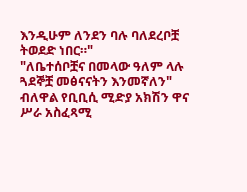እንዲሁም ለንደን ባሉ ባለደረቦቿ ትወደድ ነበር።"
"ለቤተሰቦቿና በመላው ዓለም ላሉ ጓደኞቿ መፅናናትን እንመኛለን" ብለዋል የቢቢሲ ሚድያ አክሽን ዋና ሥራ አስፈጻሚ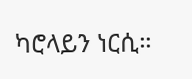ካሮላይን ነርሲ።